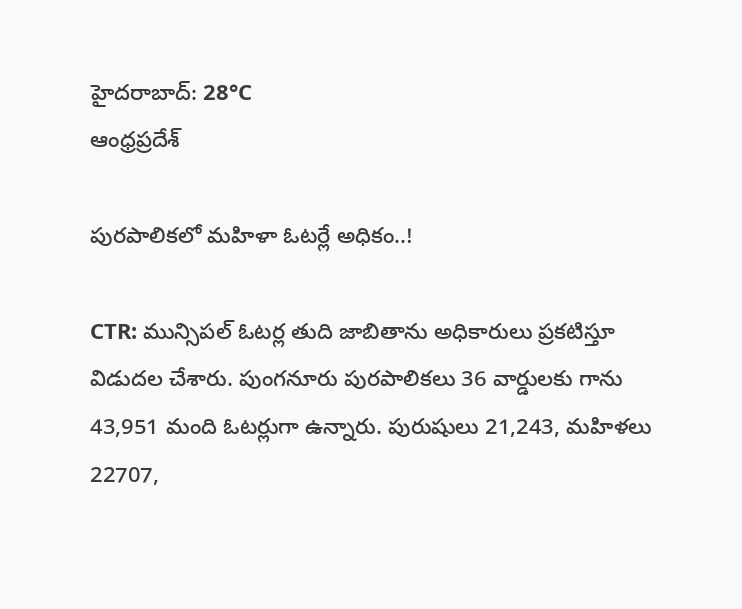హైదరాబాద్: 28°C
ఆంధ్రప్రదేశ్

పురపాలికలో మహిళా ఓటర్లే అధికం..!

CTR: మున్సిపల్ ఓటర్ల తుది జాబితాను అధికారులు ప్రకటిస్తూ విడుదల చేశారు. పుంగనూరు పురపాలికలు 36 వార్డులకు గాను 43,951 మంది ఓటర్లుగా ఉన్నారు. పురుషులు 21,243, మహిళలు 22707,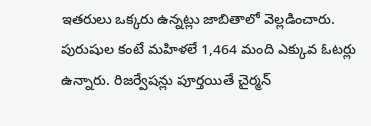ఇతరులు ఒక్కరు ఉన్నట్లు జాబితాలో వెల్లడించారు. పురుషుల కంటే మహిళలే 1,464 మంది ఎక్కువ ఓటర్లు ఉన్నారు. రిజర్వేషన్లు పూర్తయితే చైర్మన్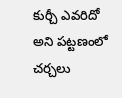కుర్చీ ఎవరిదో అని పట్టణంలో చర్చలు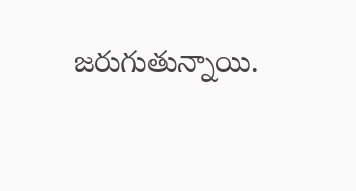జరుగుతున్నాయి.